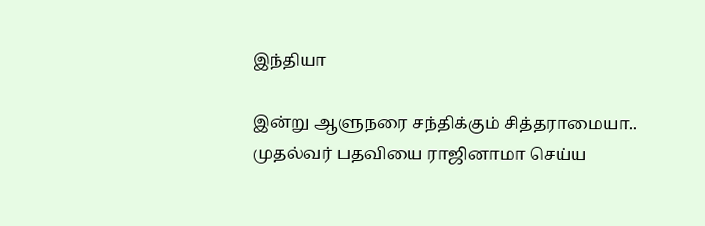இந்தியா

இன்று ஆளுநரை சந்திக்கும் சித்தராமையா.. முதல்வர் பதவியை ராஜினாமா செய்ய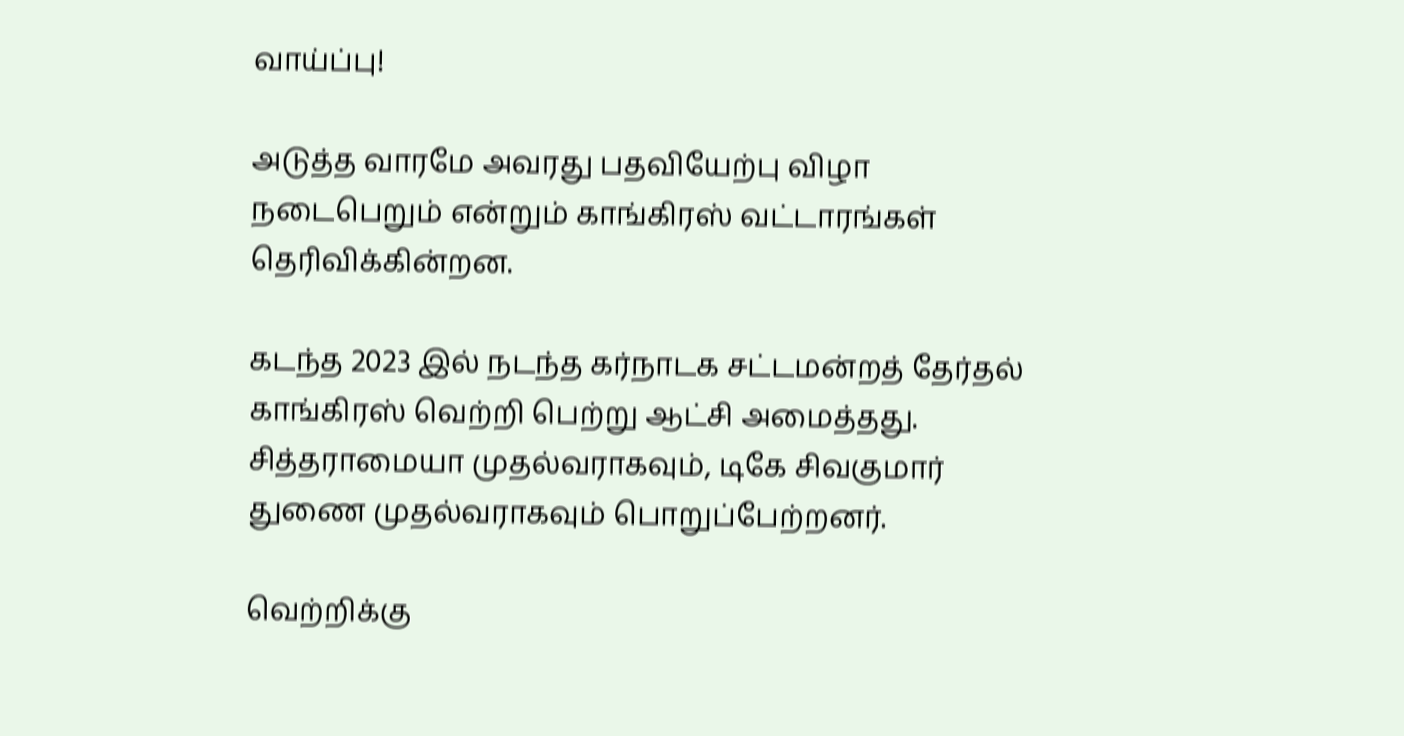வாய்ப்பு!

அடுத்த வாரமே அவரது பதவியேற்பு விழா நடைபெறும் என்றும் காங்கிரஸ் வட்டாரங்கள் தெரிவிக்கின்றன.

கடந்த 2023 இல் நடந்த கர்நாடக சட்டமன்றத் தேர்தல் காங்கிரஸ் வெற்றி பெற்று ஆட்சி அமைத்தது. சித்தராமையா முதல்வராகவும், டிகே சிவகுமார் துணை முதல்வராகவும் பொறுப்பேற்றனர்.

வெற்றிக்கு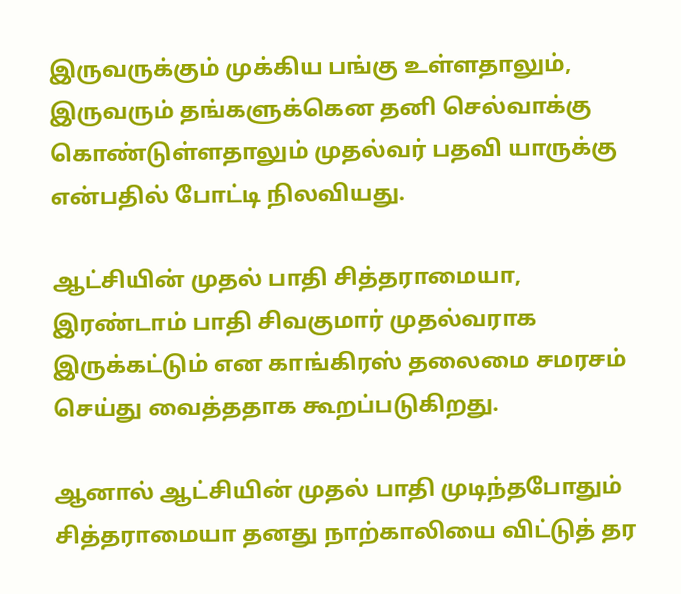இருவருக்கும் முக்கிய பங்கு உள்ளதாலும், இருவரும் தங்களுக்கென தனி செல்வாக்கு கொண்டுள்ளதாலும் முதல்வர் பதவி யாருக்கு என்பதில் போட்டி நிலவியது.

ஆட்சியின் முதல் பாதி சித்தராமையா, இரண்டாம் பாதி சிவகுமார் முதல்வராக இருக்கட்டும் என காங்கிரஸ் தலைமை சமரசம் செய்து வைத்ததாக கூறப்படுகிறது.

ஆனால் ஆட்சியின் முதல் பாதி முடிந்தபோதும் சித்தராமையா தனது நாற்காலியை விட்டுத் தர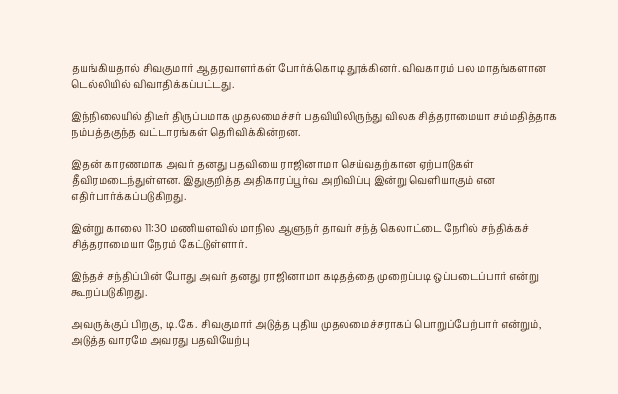தயங்கியதால் சிவகுமார் ஆதரவாளர்கள் போர்க்கொடி தூக்கினர். விவகாரம் பல மாதங்களான டெல்லியில் விவாதிக்கப்பட்டது.

இந்நிலையில் திடீர் திருப்பமாக முதலமைச்சர் பதவியிலிருந்து விலக சித்தராமையா சம்மதித்தாக நம்பத்தகுந்த வட்டாரங்கள் தெரிவிக்கின்றன.

இதன் காரணமாக அவர் தனது பதவியை ராஜினாமா செய்வதற்கான ஏற்பாடுகள் தீவிரமடைந்துள்ளன. இதுகுறித்த அதிகாரப்பூர்வ அறிவிப்பு இன்று வெளியாகும் என எதிர்பார்க்கப்படுகிறது.

இன்று காலை 11:30 மணியளவில் மாநில ஆளுநர் தாவர் சந்த் கெலாட்டை நேரில் சந்திக்கச் சித்தராமையா நேரம் கேட்டுள்ளார்.

இந்தச் சந்திப்பின் போது அவர் தனது ராஜினாமா கடிதத்தை முறைப்படி ஒப்படைப்பார் என்று கூறப்படுகிறது.

அவருக்குப் பிறகு, டி.கே. சிவகுமார் அடுத்த புதிய முதலமைச்சராகப் பொறுப்பேற்பார் என்றும், அடுத்த வாரமே அவரது பதவியேற்பு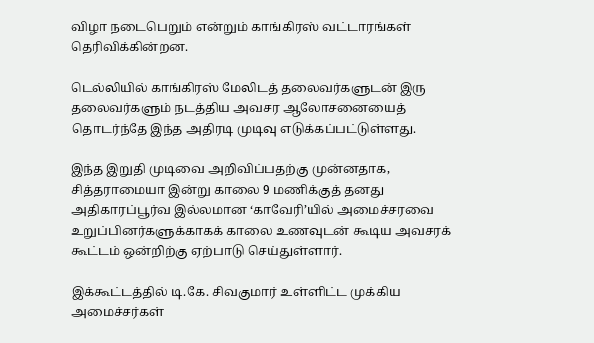விழா நடைபெறும் என்றும் காங்கிரஸ் வட்டாரங்கள் தெரிவிக்கின்றன.

டெல்லியில் காங்கிரஸ் மேலிடத் தலைவர்களுடன் இரு தலைவர்களும் நடத்திய அவசர ஆலோசனையைத் தொடர்ந்தே இந்த அதிரடி முடிவு எடுக்கப்பட்டுள்ளது.

இந்த இறுதி முடிவை அறிவிப்பதற்கு முன்னதாக, சித்தராமையா இன்று காலை 9 மணிக்குத் தனது அதிகாரப்பூர்வ இல்லமான ‘காவேரி’யில் அமைச்சரவை உறுப்பினர்களுக்காகக் காலை உணவுடன் கூடிய அவசரக் கூட்டம் ஒன்றிற்கு ஏற்பாடு செய்துள்ளார்.

இக்கூட்டத்தில் டி.கே. சிவகுமார் உள்ளிட்ட முக்கிய அமைச்சர்கள்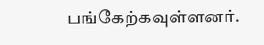பங்கேற்கவுள்ளனர்.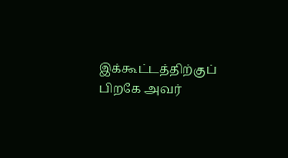இக்கூட்டத்திற்குப் பிறகே அவர்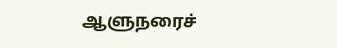ஆளுநரைச்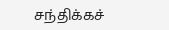சந்திக்கச்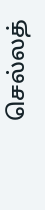செல்லத்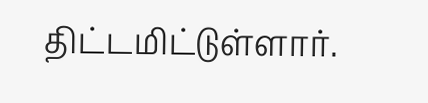திட்டமிட்டுள்ளார்.